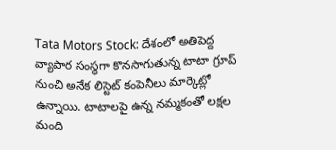Tata Motors Stock: దేశంలో అతిపెద్ద వ్యాపార సంస్థగా కొనసాగుతున్న టాటా గ్రూప్ నుంచి అనేక లిస్టెట్ కంపెనీలు మార్కెట్లో ఉన్నాయి. టాటాలపై ఉన్న నమ్మకంతో లక్షల మంది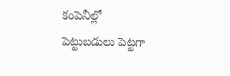కంపెనీల్లో పెట్టుబడులు పెట్టగా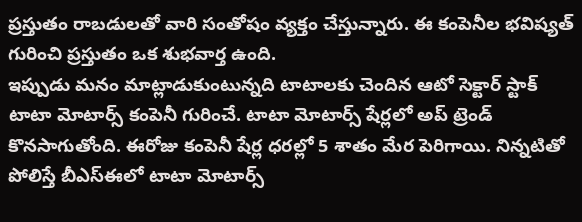ప్రస్తుతం రాబడులతో వారి సంతోషం వ్యక్తం చేస్తున్నారు. ఈ కంపెనీల భవిష్యత్ గురించి ప్రస్తుతం ఒక శుభవార్త ఉంది.
ఇప్పుడు మనం మాట్లాడుకుంటున్నది టాటాలకు చెందిన ఆటో సెక్టార్ స్టాక్ టాటా మోటార్స్ కంపెనీ గురించే. టాటా మోటార్స్ షేర్లలో అప్ ట్రెండ్ కొనసాగుతోంది. ఈరోజు కంపెనీ షేర్ల ధరల్లో 5 శాతం మేర పెరిగాయి. నిన్నటితో పోలిస్తే బీఎస్ఈలో టాటా మోటార్స్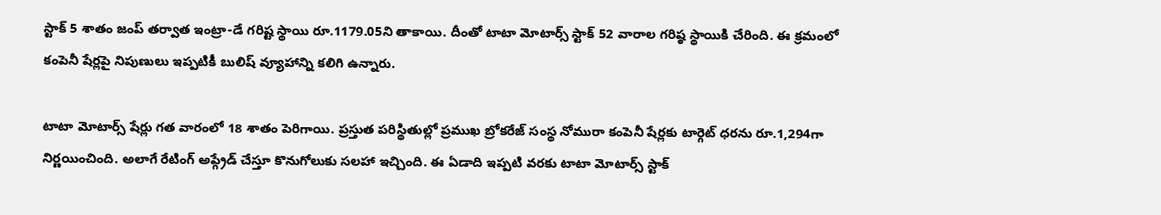స్టాక్ 5 శాతం జంప్ తర్వాత ఇంట్రా-డే గరిష్ట స్థాయి రూ.1179.05ని తాకాయి. దీంతో టాటా మోటార్స్ స్టాక్ 52 వారాల గరిష్ఠ స్థాయికి చేరింది. ఈ క్రమంలో కంపెనీ షేర్లపై నిపుణులు ఇప్పటికీ బులిష్ వ్యూహాన్ని కలిగి ఉన్నారు.

టాటా మోటార్స్ షేర్లు గత వారంలో 18 శాతం పెరిగాయి. ప్రస్తుత పరిస్థితుల్లో ప్రముఖ బ్రోకరేజ్ సంస్థ నోమురా కంపెనీ షేర్లకు టార్గెట్ ధరను రూ.1,294గా నిర్ణయించింది. అలాగే రేటింగ్ అప్గ్రేడ్ చేస్తూ కొనుగోలుకు సలహా ఇచ్చింది. ఈ ఏడాది ఇప్పటి వరకు టాటా మోటార్స్ స్టాక్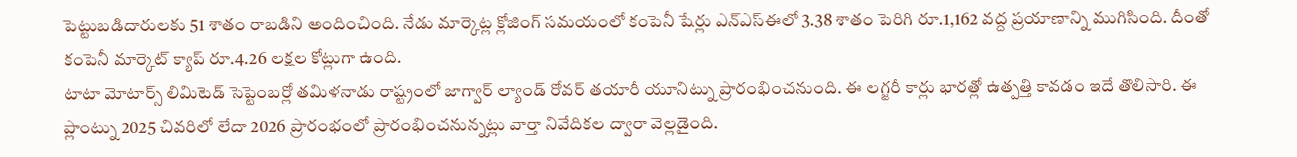పెట్టుబడిదారులకు 51 శాతం రాబడిని అందించింది. నేడు మార్కెట్ల క్లోజింగ్ సమయంలో కంపెనీ షేర్లు ఎన్ఎస్ఈలో 3.38 శాతం పెరిగి రూ.1,162 వద్ద ప్రయాణాన్ని ముగిసింది. దీంతో కంపెనీ మార్కెట్ క్యాప్ రూ.4.26 లక్షల కోట్లుగా ఉంది.
టాటా మోటార్స్ లిమిటెడ్ సెప్టెంబర్లో తమిళనాడు రాష్ట్రంలో జాగ్వార్ ల్యాండ్ రోవర్ తయారీ యూనిట్ను ప్రారంభించనుంది. ఈ లగ్జరీ కార్లు భారత్లో ఉత్పత్తి కావడం ఇదే తొలిసారి. ఈ ప్లాంట్ను 2025 చివరిలో లేదా 2026 ప్రారంభంలో ప్రారంభించనున్నట్లు వార్తా నివేదికల ద్వారా వెల్లడైంది.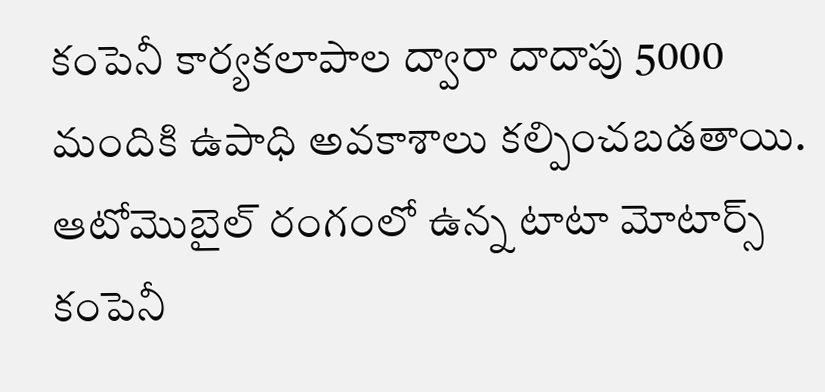కంపెనీ కార్యకలాపాల ద్వారా దాదాపు 5000 మందికి ఉపాధి అవకాశాలు కల్పించబడతాయి. ఆటోమొబైల్ రంగంలో ఉన్న టాటా మోటార్స్ కంపెనీ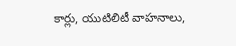కార్లు, యుటిలిటీ వాహనాలు,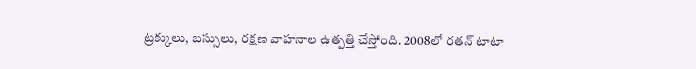ట్రక్కులు, బస్సులు, రక్షణ వాహనాల ఉత్పత్తి చేస్తోంది. 2008లో రతన్ టాటా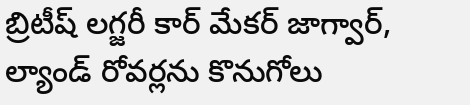బ్రిటీష్ లగ్జరీ కార్ మేకర్ జాగ్వార్, ల్యాండ్ రోవర్లను కొనుగోలు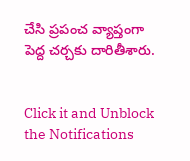చేసి ప్రపంచ వ్యాప్తంగా పెద్ద చర్చకు దారితీశారు.


Click it and Unblock the Notifications